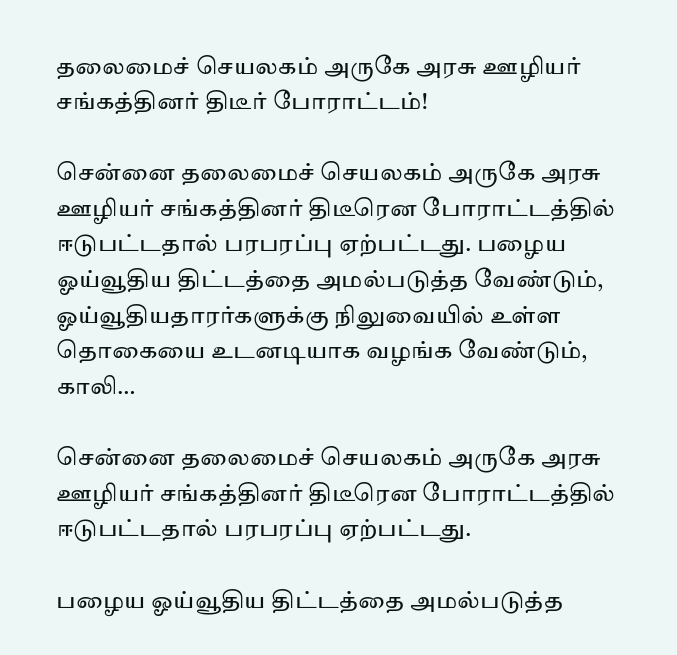தலைமைச் செயலகம் அருகே அரசு ஊழியர் சங்கத்தினர் திடீர் போராட்டம்!

சென்னை தலைமைச் செயலகம் அருகே அரசு ஊழியர் சங்கத்தினர் திடீரென போராட்டத்தில் ஈடுபட்டதால் பரபரப்பு ஏற்பட்டது. பழைய ஓய்வூதிய திட்டத்தை அமல்படுத்த வேண்டும், ஓய்வூதியதாரர்களுக்கு நிலுவையில் உள்ள தொகையை உடனடியாக வழங்க வேண்டும், காலி…

சென்னை தலைமைச் செயலகம் அருகே அரசு ஊழியர் சங்கத்தினர் திடீரென போராட்டத்தில் ஈடுபட்டதால் பரபரப்பு ஏற்பட்டது.

பழைய ஓய்வூதிய திட்டத்தை அமல்படுத்த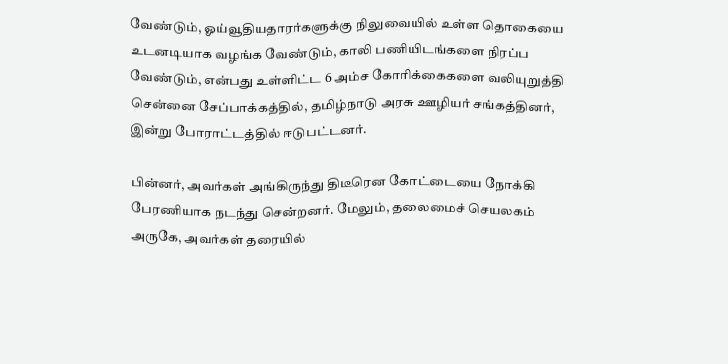வேண்டும், ஓய்வூதியதாரர்களுக்கு நிலுவையில் உள்ள தொகையை உடனடியாக வழங்க வேண்டும், காலி பணியிடங்களை நிரப்ப வேண்டும், என்பது உள்ளிட்ட 6 அம்ச கோரிக்கைகளை வலியுறுத்தி சென்னை சேப்பாக்கத்தில், தமிழ்நாடு அரசு ஊழியர் சங்கத்தினர், இன்று போராட்டத்தில் ஈடுபட்டனர்.

பின்னர், அவர்கள் அங்கிருந்து திடீரென கோட்டையை நோக்கி பேரணியாக நடந்து சென்றனர். மேலும், தலைமைச் செயலகம் அருகே, அவர்கள் தரையில்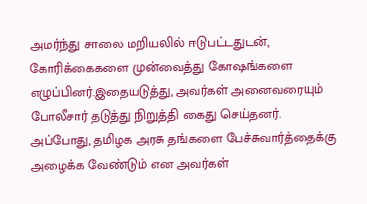அமர்ந்து சாலை மறியலில் ஈடுபட்டதுடன், கோரிக்கைகளை முன்வைத்து கோஷங்களை எழுப்பினர்.இதையடுத்து, அவர்கள் அனைவரையும் போலீசார் தடுத்து நிறுத்தி கைது செய்தனர். அப்போது, தமிழக அரசு தங்களை பேச்சுவார்த்தைக்கு அழைக்க வேண்டும் என அவர்கள்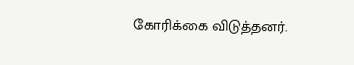கோரிக்கை விடுத்தனர்.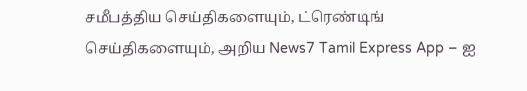சமீபத்திய செய்திகளையும், ட்ரெண்டிங் செய்திகளையும், அறிய News7 Tamil Express App – ஐ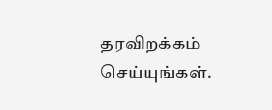தரவிறக்கம் செய்யுங்கள்.